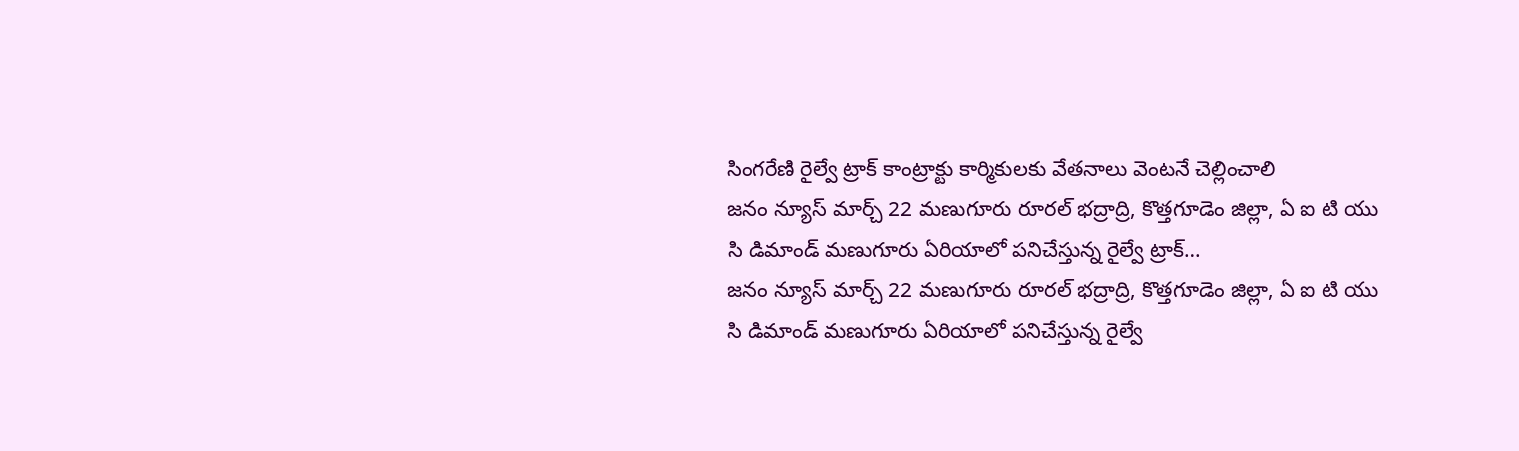సింగరేణి రైల్వే ట్రాక్ కాంట్రాక్టు కార్మికులకు వేతనాలు వెంటనే చెల్లించాలి
జనం న్యూస్ మార్చ్ 22 మణుగూరు రూరల్ భద్రాద్రి, కొత్తగూడెం జిల్లా, ఏ ఐ టి యు సి డిమాండ్ మణుగూరు ఏరియాలో పనిచేస్తున్న రైల్వే ట్రాక్…
జనం న్యూస్ మార్చ్ 22 మణుగూరు రూరల్ భద్రాద్రి, కొత్తగూడెం జిల్లా, ఏ ఐ టి యు సి డిమాండ్ మణుగూరు ఏరియాలో పనిచేస్తున్న రైల్వే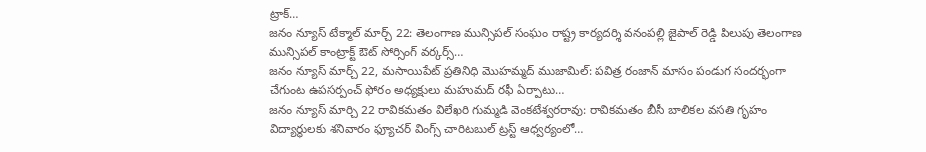ట్రాక్…
జనం న్యూస్ టేక్మాల్ మార్చ్ 22: తెలంగాణ మున్సిపల్ సంఘం రాష్ట్ర కార్యదర్శి వనంపల్లి జైపాల్ రెడ్డి పిలుపు తెలంగాణ మున్సిపల్ కాంట్రాక్ట్ ఔట్ సోర్సింగ్ వర్కర్స్…
జనం న్యూస్ మార్చ్ 22, మసాయిపేట్ ప్రతినిధి మొహమ్మద్ ముజామిల్: పవిత్ర రంజాన్ మాసం పండుగ సందర్భంగా చేగుంట ఉపసర్పంచ్ ఫోరం అధ్యక్షులు మహుమద్ రఫీ ఏర్పాటు…
జనం న్యూస్ మార్చి 22 రావికమతం విలేఖరి గుమ్మడి వెంకటేశ్వరరావు: రావికమతం బీసీ బాలికల వసతి గృహం విద్యార్థులకు శనివారం ఫ్యూచర్ వింగ్స్ చారిటబుల్ ట్రస్ట్ ఆధ్వర్యంలో…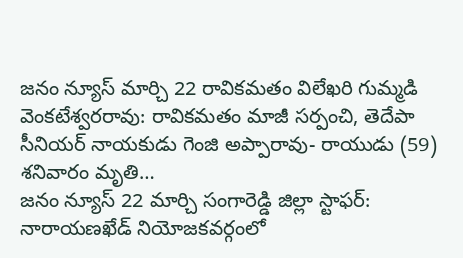జనం న్యూస్ మార్చి 22 రావికమతం విలేఖరి గుమ్మడి వెంకటేశ్వరరావు: రావికమతం మాజీ సర్పంచి, తెదేపా సీనియర్ నాయకుడు గెంజి అప్పారావు- రాయుడు (59) శనివారం మృతి…
జనం న్యూస్ 22 మార్చి సంగారెడ్డి జిల్లా స్టాఫర్: నారాయణఖేడ్ నియోజకవర్గంలో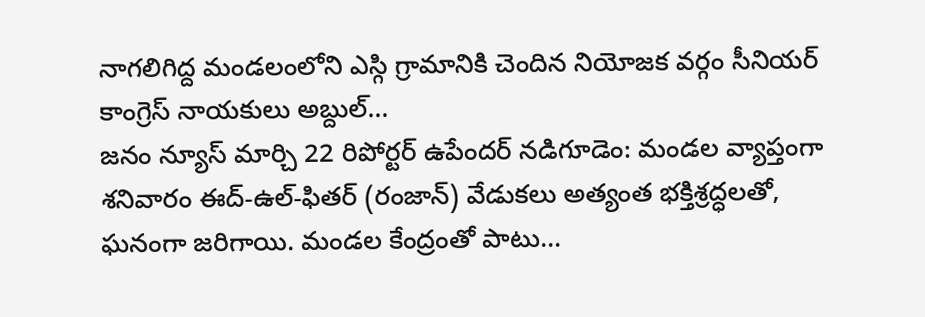నాగలిగిద్ద మండలంలోని ఎస్గి గ్రామానికి చెందిన నియోజక వర్గం సీనియర్ కాంగ్రెస్ నాయకులు అబ్దుల్…
జనం న్యూస్ మార్చి 22 రిపోర్టర్ ఉపేందర్ నడిగూడెం: మండల వ్యాప్తంగా శనివారం ఈద్-ఉల్-ఫితర్ (రంజాన్) వేడుకలు అత్యంత భక్తిశ్రద్ధలతో, ఘనంగా జరిగాయి. మండల కేంద్రంతో పాటు…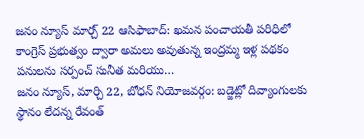జనం న్యూస్ మార్చ్ 22 ఆసిఫాబాద్: ఖమన పంచాయతీ పరిధిలో కాంగ్రెస్ ప్రభుత్వం ద్వారా అమలు అవుతున్న ఇంద్రమ్మ ఇళ్ల పథకం పనులను సర్పంచ్ సునీత మరియు…
జనం న్యూస్, మార్చి 22, బోధన్ నియోజవర్గం: బడ్జెట్లో దివ్యాంగులకు స్థానం లేదన్న రేవంత్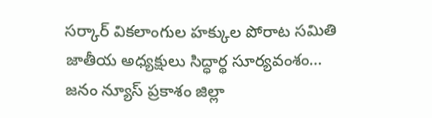సర్కార్ వికలాంగుల హక్కుల పోరాట సమితి జాతీయ అధ్యక్షులు సిద్ధార్థ సూర్యవంశం…
జనం న్యూస్ ప్రకాశం జిల్లా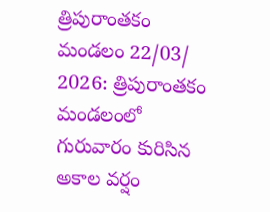త్రిపురాంతకం మండలం 22/03/ 2026: త్రిపురాంతకం మండలంలో గురువారం కురిసిన అకాల వర్షం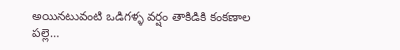అయినటువంటి ఒడిగళ్ళ వర్షం తాకిడికి కంకణాల పల్లె…